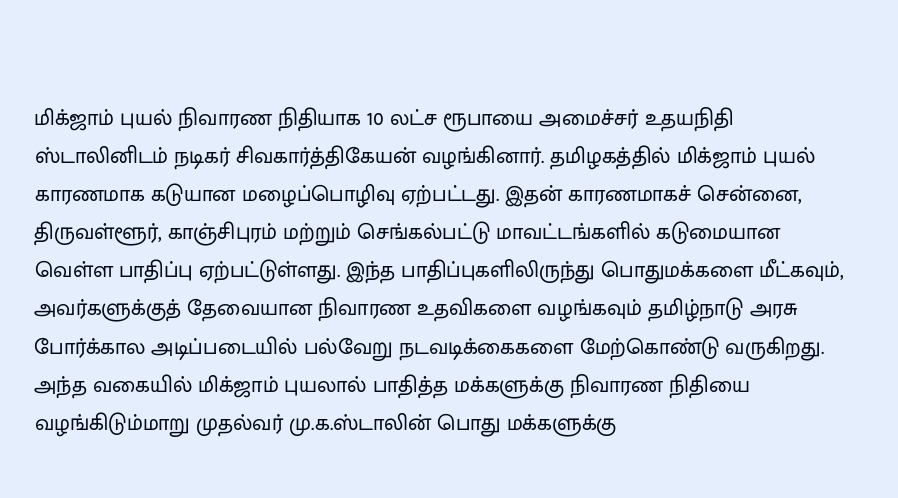மிக்ஜாம் புயல் நிவாரண நிதியாக 10 லட்ச ரூபாயை அமைச்சர் உதயநிதி ஸ்டாலினிடம் நடிகர் சிவகார்த்திகேயன் வழங்கினார். தமிழகத்தில் மிக்ஜாம் புயல் காரணமாக கடுயான மழைப்பொழிவு ஏற்பட்டது. இதன் காரணமாகச் சென்னை, திருவள்ளூர், காஞ்சிபுரம் மற்றும் செங்கல்பட்டு மாவட்டங்களில் கடுமையான வெள்ள பாதிப்பு ஏற்பட்டுள்ளது. இந்த பாதிப்புகளிலிருந்து பொதுமக்களை மீட்கவும், அவர்களுக்குத் தேவையான நிவாரண உதவிகளை வழங்கவும் தமிழ்நாடு அரசு போர்க்கால அடிப்படையில் பல்வேறு நடவடிக்கைகளை மேற்கொண்டு வருகிறது. அந்த வகையில் மிக்ஜாம் புயலால் பாதித்த மக்களுக்கு நிவாரண நிதியை வழங்கிடும்மாறு முதல்வர் மு.க.ஸ்டாலின் பொது மக்களுக்கு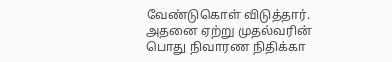வேண்டுகொள் விடுத்தார். அதனை ஏற்று முதல்வரின் பொது நிவாரண நிதிக்கா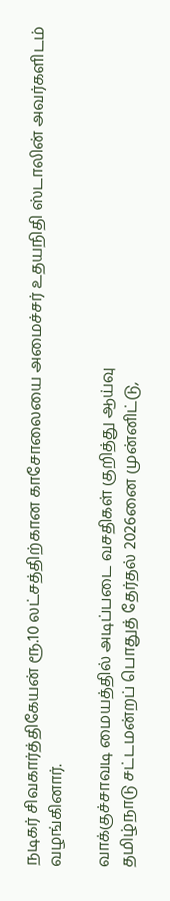நடிகர் சிவகார்த்திகேயன் ரூ.10 லட்சத்திற்கான காசோலையை அமைச்சர் உதயநிதி ஸ்டாலின் அவர்களிடம் வழங்கினார்.

வாக்குச்சாவடி மையத்தில் அடிப்படை வசதிகள் குறித்து ஆய்வு
தமிழ்நாடு சட்டமன்றப் பொதுத் தேர்தல் 2026னை முன்னிட்டு,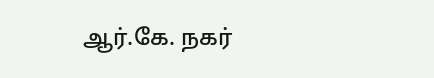ஆர்.கே. நகர்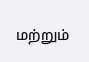மற்றும்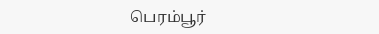பெரம்பூர்